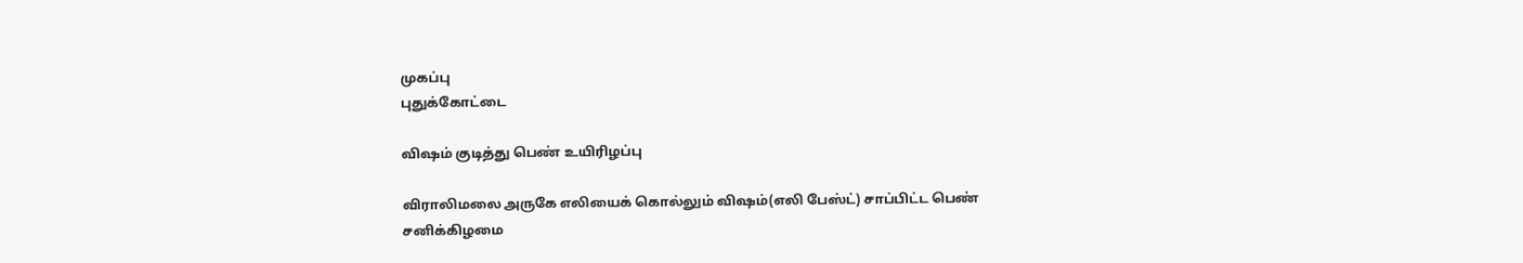முகப்பு
புதுக்கோட்டை

விஷம் குடித்து பெண் உயிரிழப்பு

விராலிமலை அருகே எலியைக் கொல்லும் விஷம்(எலி பேஸ்ட்) சாப்பிட்ட பெண் சனிக்கிழமை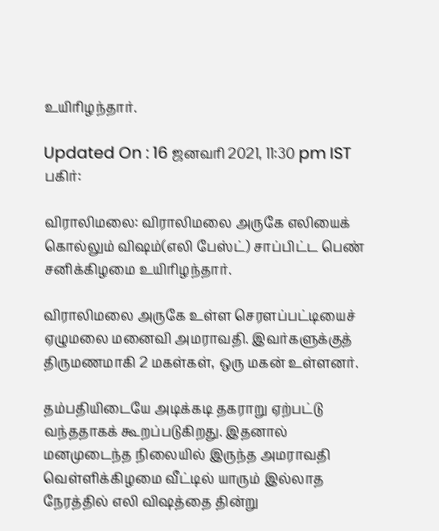உயிரிழந்தார்.

Updated On : 16 ஜனவரி 2021, 11:30 pm IST
பகிர்:

விராலிமலை: விராலிமலை அருகே எலியைக் கொல்லும் விஷம்(எலி பேஸ்ட்) சாப்பிட்ட பெண் சனிக்கிழமை உயிரிழந்தார்.

விராலிமலை அருகே உள்ள செரளப்பட்டியைச் ஏழுமலை மனைவி அமராவதி. இவர்களுக்குத் திருமணமாகி 2 மகள்கள், ஒரு மகன் உள்ளனர்.

தம்பதியிடையே அடிக்கடி தகராறு ஏற்பட்டு வந்ததாகக் கூறப்படுகிறது. இதனால் மனமுடைந்த நிலையில் இருந்த அமராவதி வெள்ளிக்கிழமை வீட்டில் யாரும் இல்லாத நேரத்தில் எலி விஷத்தை தின்று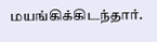மயங்கிக்கிடந்தார்.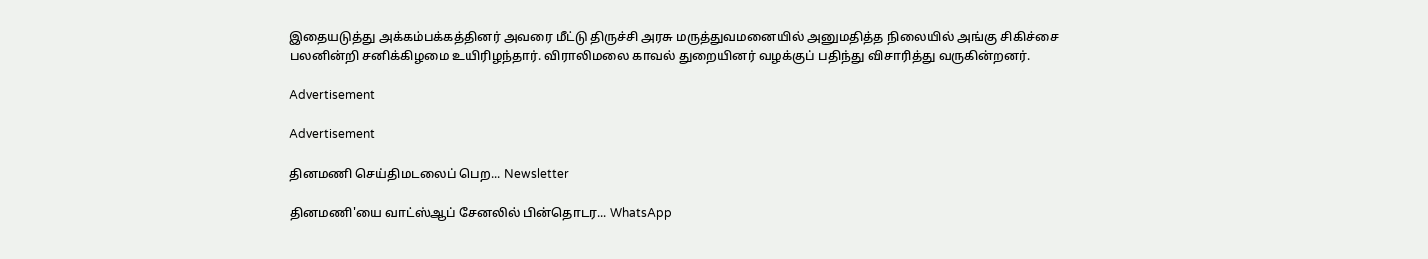இதையடுத்து அக்கம்பக்கத்தினர் அவரை மீட்டு திருச்சி அரசு மருத்துவமனையில் அனுமதித்த நிலையில் அங்கு சிகிச்சை பலனின்றி சனிக்கிழமை உயிரிழந்தார். விராலிமலை காவல் துறையினர் வழக்குப் பதிந்து விசாரித்து வருகின்றனர்.

Advertisement

Advertisement

தினமணி செய்திமடலைப் பெற... Newsletter

தினமணி'யை வாட்ஸ்ஆப் சேனலில் பின்தொடர... WhatsApp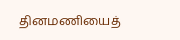தினமணியைத்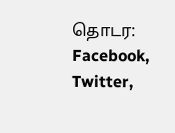தொடர: Facebook, Twitter,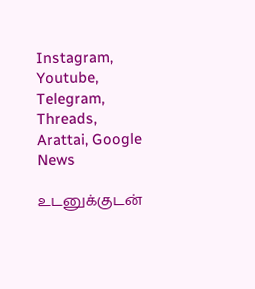Instagram, Youtube, Telegram, Threads, Arattai, Google News

உடனுக்குடன்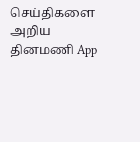செய்திகளை அறிய தினமணி App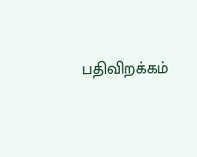பதிவிறக்கம்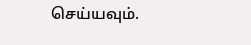செய்யவும்.